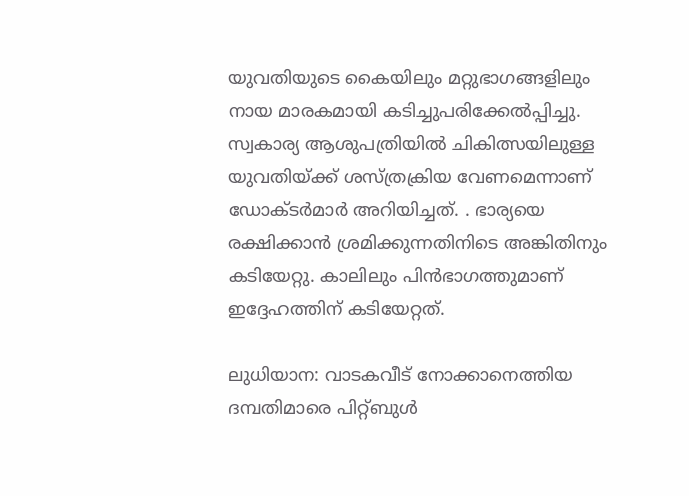യുവതിയുടെ കൈയിലും മറ്റുഭാഗങ്ങളിലും നായ മാരകമായി കടിച്ചുപരിക്കേൽപ്പിച്ചു. സ്വകാര്യ ആശുപത്രിയിൽ ചികിത്സയിലുള്ള യുവതിയ്ക്ക് ശസ്ത്രക്രിയ വേണമെന്നാണ് ഡോക്ടർമാർ അറിയിച്ചത്. . ഭാര്യയെ രക്ഷിക്കാൻ ശ്രമിക്കുന്നതിനിടെ അങ്കിതിനും കടിയേറ്റു. കാലിലും പിൻഭാഗത്തുമാണ് ഇദ്ദേഹത്തിന് കടിയേറ്റത്.

ലുധിയാന: വാടകവീട് നോക്കാനെത്തിയ ദമ്പതിമാരെ പിറ്റ്ബുൾ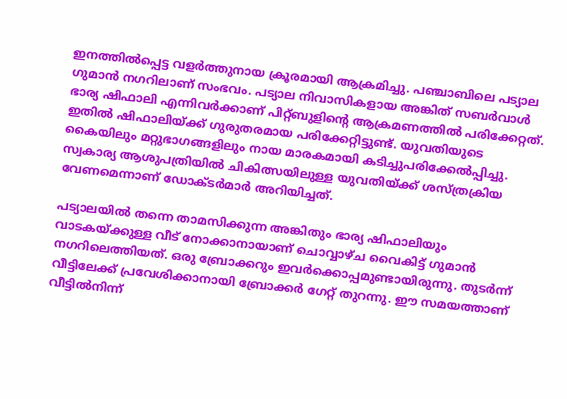ഇനത്തിൽപ്പെട്ട വളർത്തുനായ ക്രൂരമായി ആക്രമിച്ചു. പഞ്ചാബിലെ പട്യാല ഗുമാൻ നഗറിലാണ് സംഭവം. പട്യാല നിവാസികളായ അങ്കിത് സബർവാൾ ഭാര്യ ഷിഫാലി എന്നിവർക്കാണ് പിറ്റ്ബുളിന്റെ ആക്രമണത്തിൽ പരിക്കേറ്റത്. ഇതിൽ ഷിഫാലിയ്ക്ക് ഗുരുതരമായ പരിക്കേറ്റിട്ടുണ്ട്. യുവതിയുടെ കൈയിലും മറ്റുഭാഗങ്ങളിലും നായ മാരകമായി കടിച്ചുപരിക്കേൽപ്പിച്ചു. സ്വകാര്യ ആശുപത്രിയിൽ ചികിത്സയിലുള്ള യുവതിയ്ക്ക് ശസ്ത്രക്രിയ വേണമെന്നാണ് ഡോക്ടർമാർ അറിയിച്ചത്.

പട്യാലയിൽ തന്നെ താമസിക്കുന്ന അങ്കിതും ഭാര്യ ഷിഫാലിയും വാടകയ്ക്കുള്ള വീട് നോക്കാനായാണ് ചൊവ്വാഴ്ച വൈകിട്ട് ഗുമാൻ നഗറിലെത്തിയത്. ഒരു ബ്രോക്കറും ഇവർക്കൊപ്പമുണ്ടായിരുന്നു. തുടർന്ന് വീട്ടിലേക്ക് പ്രവേശിക്കാനായി ബ്രോക്കർ ഗേറ്റ് തുറന്നു. ഈ സമയത്താണ് വീട്ടിൽനിന്ന്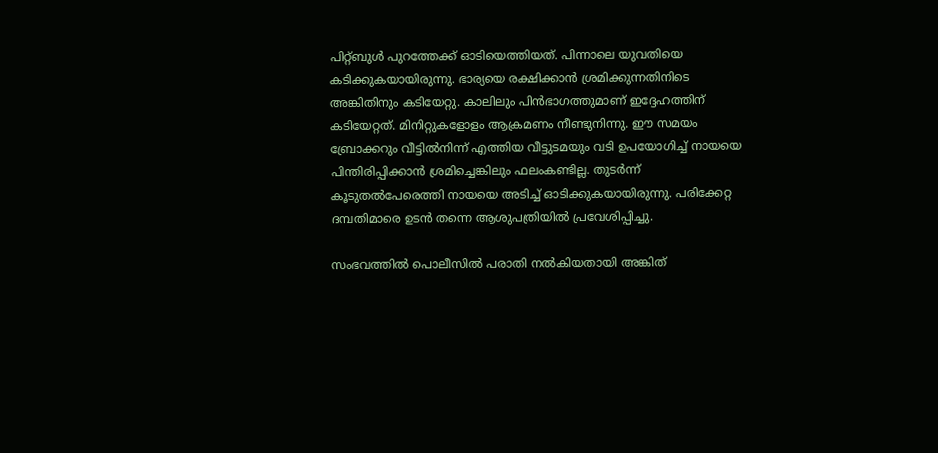പിറ്റ്ബുൾ പുറത്തേക്ക് ഓടിയെത്തിയത്. പിന്നാലെ യുവതിയെ കടിക്കുകയായിരുന്നു. ഭാര്യയെ രക്ഷിക്കാൻ ശ്രമിക്കുന്നതിനിടെ അങ്കിതിനും കടിയേറ്റു. കാലിലും പിൻഭാഗത്തുമാണ് ഇദ്ദേഹത്തിന് കടിയേറ്റത്. മിനിറ്റുകളോളം ആക്രമണം നീണ്ടുനിന്നു. ഈ സമയം ബ്രോക്കറും വീട്ടിൽനിന്ന് എത്തിയ വീട്ടുടമയും വടി ഉപയോഗിച്ച് നായയെ പിന്തിരിപ്പിക്കാൻ ശ്രമിച്ചെങ്കിലും ഫലംകണ്ടില്ല. തുടർന്ന് കൂടുതൽപേരെത്തി നായയെ അടിച്ച് ഓടിക്കുകയായിരുന്നു. പരിക്കേറ്റ ദമ്പതിമാരെ ഉടൻ തന്നെ ആശുപത്രിയിൽ പ്രവേശിപ്പിച്ചു.

സംഭവത്തിൽ പൊലീസിൽ പരാതി നൽകിയതായി അങ്കിത്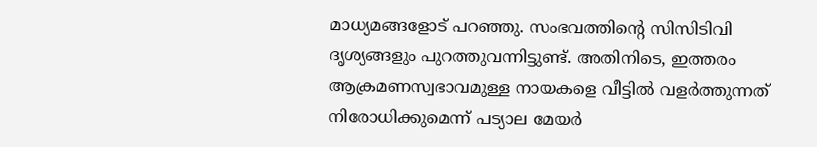മാധ്യമങ്ങളോട് പറഞ്ഞു. സംഭവത്തിൻ്റെ സിസിടിവി ദൃശ്യങ്ങളും പുറത്തുവന്നിട്ടുണ്ട്. അതിനിടെ, ഇത്തരം ആക്രമണസ്വഭാവമുള്ള നായകളെ വീട്ടിൽ വളർത്തുന്നത് നിരോധിക്കുമെന്ന് പട്യാല മേയർ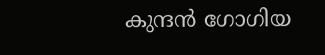കുന്ദൻ ഗോഗിയ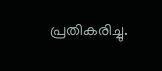പ്രതികരിച്ചു.